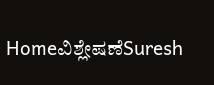Homeವಿಶ್ಲೇಷಣೆSuresh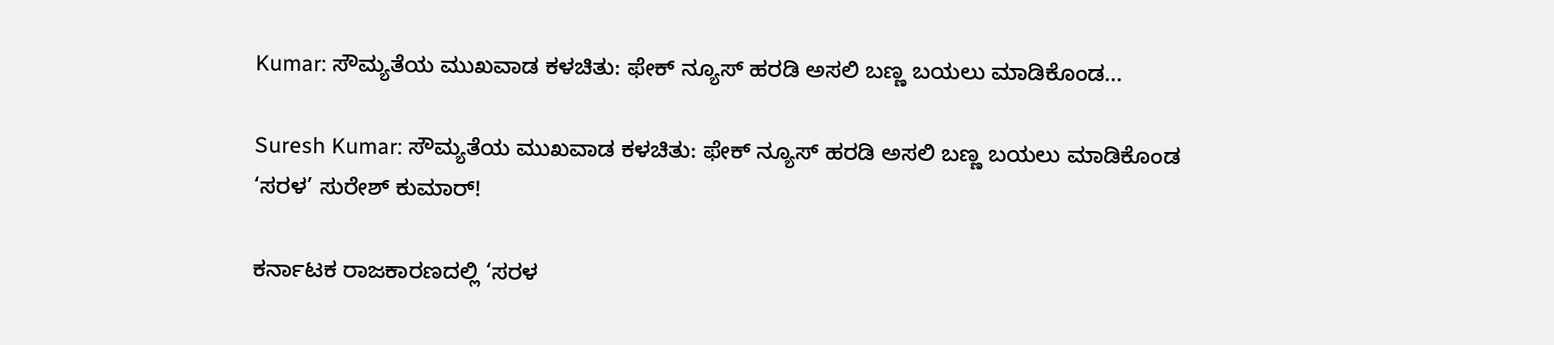Kumar: ಸೌಮ್ಯತೆಯ ಮುಖವಾಡ ಕಳಚಿತು: ಫೇಕ್ ನ್ಯೂಸ್ ಹರಡಿ ಅಸಲಿ ಬಣ್ಣ ಬಯಲು ಮಾಡಿಕೊಂಡ...

Suresh Kumar: ಸೌಮ್ಯತೆಯ ಮುಖವಾಡ ಕಳಚಿತು: ಫೇಕ್ ನ್ಯೂಸ್ ಹರಡಿ ಅಸಲಿ ಬಣ್ಣ ಬಯಲು ಮಾಡಿಕೊಂಡ ‘ಸರಳ’ ಸುರೇಶ್ ಕುಮಾರ್!

ಕರ್ನಾಟಕ ರಾಜಕಾರಣದಲ್ಲಿ ‘ಸರಳ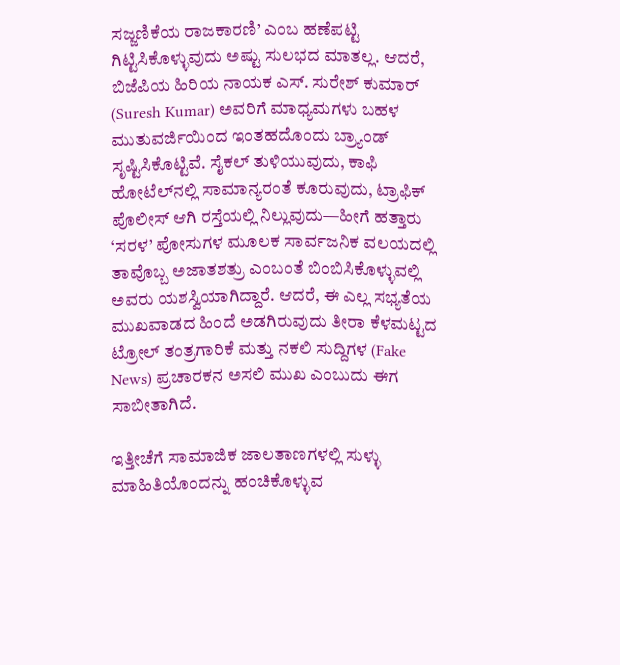ಸಜ್ಜಣಿಕೆಯ ರಾಜಕಾರಣಿ’ ಎಂಬ ಹಣೆಪಟ್ಟಿ ಗಿಟ್ಟಿಸಿಕೊಳ್ಳುವುದು ಅಷ್ಟು ಸುಲಭದ ಮಾತಲ್ಲ. ಆದರೆ, ಬಿಜೆಪಿಯ ಹಿರಿಯ ನಾಯಕ ಎಸ್. ಸುರೇಶ್ ಕುಮಾರ್ (Suresh Kumar) ಅವರಿಗೆ ಮಾಧ್ಯಮಗಳು ಬಹಳ ಮುತುವರ್ಜಿಯಿಂದ ಇಂತಹದೊಂದು ಬ್ರ್ಯಾಂಡ್ ಸೃಷ್ಟಿಸಿಕೊಟ್ಟಿವೆ. ಸೈಕಲ್ ತುಳಿಯುವುದು, ಕಾಫಿ ಹೋಟೆಲ್‌ನಲ್ಲಿ ಸಾಮಾನ್ಯರಂತೆ ಕೂರುವುದು, ಟ್ರಾಫಿಕ್ ಪೊಲೀಸ್ ಆಗಿ ರಸ್ತೆಯಲ್ಲಿ ನಿಲ್ಲುವುದು—ಹೀಗೆ ಹತ್ತಾರು ‘ಸರಳ’ ಪೋಸುಗಳ ಮೂಲಕ ಸಾರ್ವಜನಿಕ ವಲಯದಲ್ಲಿ ತಾವೊಬ್ಬ ಅಜಾತಶತ್ರು ಎಂಬಂತೆ ಬಿಂಬಿಸಿಕೊಳ್ಳುವಲ್ಲಿ ಅವರು ಯಶಸ್ವಿಯಾಗಿದ್ದಾರೆ. ಆದರೆ, ಈ ಎಲ್ಲ ಸಭ್ಯತೆಯ ಮುಖವಾಡದ ಹಿಂದೆ ಅಡಗಿರುವುದು ತೀರಾ ಕೆಳಮಟ್ಟದ ಟ್ರೋಲ್ ತಂತ್ರಗಾರಿಕೆ ಮತ್ತು ನಕಲಿ ಸುದ್ದಿಗಳ (Fake News) ಪ್ರಚಾರಕನ ಅಸಲಿ ಮುಖ ಎಂಬುದು ಈಗ ಸಾಬೀತಾಗಿದೆ.

ಇತ್ತೀಚೆಗೆ ಸಾಮಾಜಿಕ ಜಾಲತಾಣಗಳಲ್ಲಿ ಸುಳ್ಳು ಮಾಹಿತಿಯೊಂದನ್ನು ಹಂಚಿಕೊಳ್ಳುವ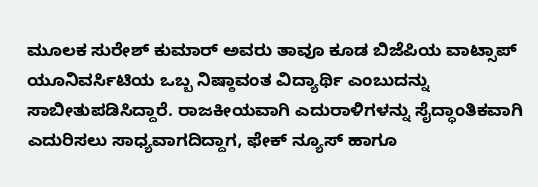ಮೂಲಕ ಸುರೇಶ್ ಕುಮಾರ್ ಅವರು ತಾವೂ ಕೂಡ ಬಿಜೆಪಿಯ ವಾಟ್ಸಾಪ್ ಯೂನಿವರ್ಸಿಟಿಯ ಒಬ್ಬ ನಿಷ್ಠಾವಂತ ವಿದ್ಯಾರ್ಥಿ ಎಂಬುದನ್ನು ಸಾಬೀತುಪಡಿಸಿದ್ದಾರೆ. ರಾಜಕೀಯವಾಗಿ ಎದುರಾಳಿಗಳನ್ನು ಸೈದ್ಧಾಂತಿಕವಾಗಿ ಎದುರಿಸಲು ಸಾಧ್ಯವಾಗದಿದ್ದಾಗ, ಫೇಕ್ ನ್ಯೂಸ್ ಹಾಗೂ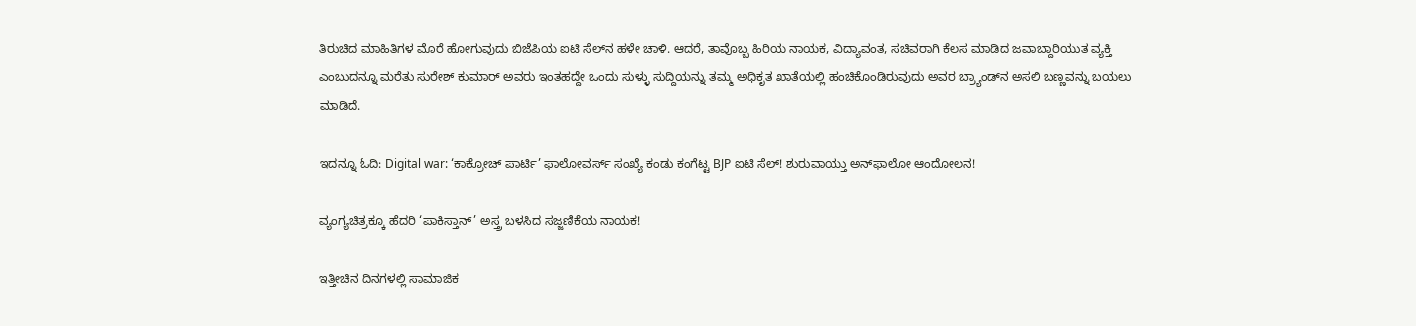ತಿರುಚಿದ ಮಾಹಿತಿಗಳ ಮೊರೆ ಹೋಗುವುದು ಬಿಜೆಪಿಯ ಐಟಿ ಸೆಲ್‌ನ ಹಳೇ ಚಾಳಿ. ಆದರೆ, ತಾವೊಬ್ಬ ಹಿರಿಯ ನಾಯಕ, ವಿದ್ಯಾವಂತ, ಸಚಿವರಾಗಿ ಕೆಲಸ ಮಾಡಿದ ಜವಾಬ್ದಾರಿಯುತ ವ್ಯಕ್ತಿ ಎಂಬುದನ್ನೂ ಮರೆತು ಸುರೇಶ್ ಕುಮಾರ್ ಅವರು ಇಂತಹದ್ದೇ ಒಂದು ಸುಳ್ಳು ಸುದ್ದಿಯನ್ನು ತಮ್ಮ ಅಧಿಕೃತ ಖಾತೆಯಲ್ಲಿ ಹಂಚಿಕೊಂಡಿರುವುದು ಅವರ ಬ್ರ್ಯಾಂಡ್‌ನ ಅಸಲಿ ಬಣ್ಣವನ್ನು ಬಯಲು ಮಾಡಿದೆ.

ಇದನ್ನೂ ಓದಿ: Digital war: ‘ಕಾಕ್ರೋಚ್ ಪಾರ್ಟಿ’ ಫಾಲೋವರ್ಸ್ ಸಂಖ್ಯೆ ಕಂಡು ಕಂಗೆಟ್ಟ BJP ಐಟಿ ಸೆಲ್! ಶುರುವಾಯ್ತು ಅನ್‌ಫಾಲೋ ಆಂದೋಲನ!

ವ್ಯಂಗ್ಯಚಿತ್ರಕ್ಕೂ ಹೆದರಿ ‘ಪಾಕಿಸ್ತಾನ್’ ಅಸ್ತ್ರ ಬಳಸಿದ ಸಜ್ಜಣಿಕೆಯ ನಾಯಕ!

ಇತ್ತೀಚಿನ ದಿನಗಳಲ್ಲಿ ಸಾಮಾಜಿಕ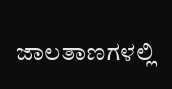ಜಾಲತಾಣಗಳಲ್ಲಿ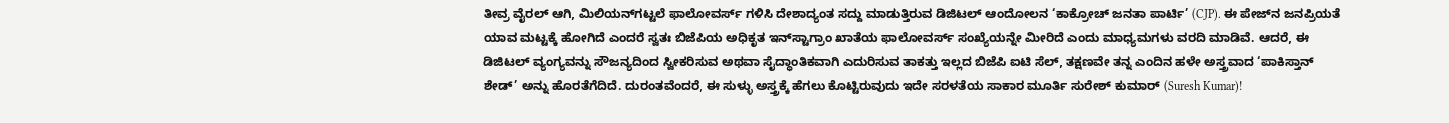ತೀವ್ರ ವೈರಲ್ ಆಗಿ, ಮಿಲಿಯನ್‌ಗಟ್ಟಲೆ ಫಾಲೋವರ್ಸ್ ಗಳಿಸಿ ದೇಶಾದ್ಯಂತ ಸದ್ದು ಮಾಡುತ್ತಿರುವ ಡಿಜಿಟಲ್ ಆಂದೋಲನ ‘ಕಾಕ್ರೋಚ್ ಜನತಾ ಪಾರ್ಟಿ’ (CJP). ಈ ಪೇಜ್‌ನ ಜನಪ್ರಿಯತೆ ಯಾವ ಮಟ್ಟಕ್ಕೆ ಹೋಗಿದೆ ಎಂದರೆ ಸ್ವತಃ ಬಿಜೆಪಿಯ ಅಧಿಕೃತ ಇನ್‌ಸ್ಟಾಗ್ರಾಂ ಖಾತೆಯ ಫಾಲೋವರ್ಸ್ ಸಂಖ್ಯೆಯನ್ನೇ ಮೀರಿದೆ ಎಂದು ಮಾಧ್ಯಮಗಳು ವರದಿ ಮಾಡಿವೆ. ಆದರೆ, ಈ ಡಿಜಿಟಲ್ ವ್ಯಂಗ್ಯವನ್ನು ಸೌಜನ್ಯದಿಂದ ಸ್ವೀಕರಿಸುವ ಅಥವಾ ಸೈದ್ಧಾಂತಿಕವಾಗಿ ಎದುರಿಸುವ ತಾಕತ್ತು ಇಲ್ಲದ ಬಿಜೆಪಿ ಐಟಿ ಸೆಲ್, ತಕ್ಷಣವೇ ತನ್ನ ಎಂದಿನ ಹಳೇ ಅಸ್ತ್ರವಾದ ‘ಪಾಕಿಸ್ತಾನ್ ಶೇಡ್’ ಅನ್ನು ಹೊರತೆಗೆದಿದೆ. ದುರಂತವೆಂದರೆ, ಈ ಸುಳ್ಳು ಅಸ್ತ್ರಕ್ಕೆ ಹೆಗಲು ಕೊಟ್ಟಿರುವುದು ಇದೇ ಸರಳತೆಯ ಸಾಕಾರ ಮೂರ್ತಿ ಸುರೇಶ್ ಕುಮಾರ್ (Suresh Kumar)!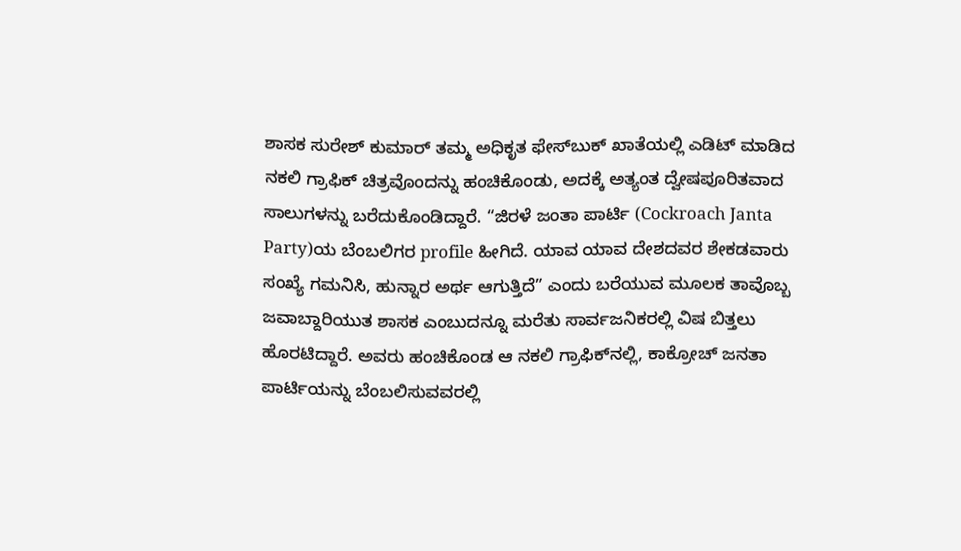ಶಾಸಕ ಸುರೇಶ್ ಕುಮಾರ್ ತಮ್ಮ ಅಧಿಕೃತ ಫೇಸ್‌ಬುಕ್ ಖಾತೆಯಲ್ಲಿ ಎಡಿಟ್ ಮಾಡಿದ ನಕಲಿ ಗ್ರಾಫಿಕ್ ಚಿತ್ರವೊಂದನ್ನು ಹಂಚಿಕೊಂಡು, ಅದಕ್ಕೆ ಅತ್ಯಂತ ದ್ವೇಷಪೂರಿತವಾದ ಸಾಲುಗಳನ್ನು ಬರೆದುಕೊಂಡಿದ್ದಾರೆ. “ಜಿರಳೆ ಜಂತಾ ಪಾರ್ಟಿ (Cockroach Janta Party)ಯ ಬೆಂಬಲಿಗರ profile ಹೀಗಿದೆ. ಯಾವ ಯಾವ ದೇಶದವರ ಶೇಕಡವಾರು ಸಂಖ್ಯೆ ಗಮನಿಸಿ, ಹುನ್ನಾರ ಅರ್ಥ ಆಗುತ್ತಿದೆ” ಎಂದು ಬರೆಯುವ ಮೂಲಕ ತಾವೊಬ್ಬ ಜವಾಬ್ದಾರಿಯುತ ಶಾಸಕ ಎಂಬುದನ್ನೂ ಮರೆತು ಸಾರ್ವಜನಿಕರಲ್ಲಿ ವಿಷ ಬಿತ್ತಲು ಹೊರಟಿದ್ದಾರೆ. ಅವರು ಹಂಚಿಕೊಂಡ ಆ ನಕಲಿ ಗ್ರಾಫಿಕ್‌ನಲ್ಲಿ, ಕಾಕ್ರೋಚ್ ಜನತಾ ಪಾರ್ಟಿಯನ್ನು ಬೆಂಬಲಿಸುವವರಲ್ಲಿ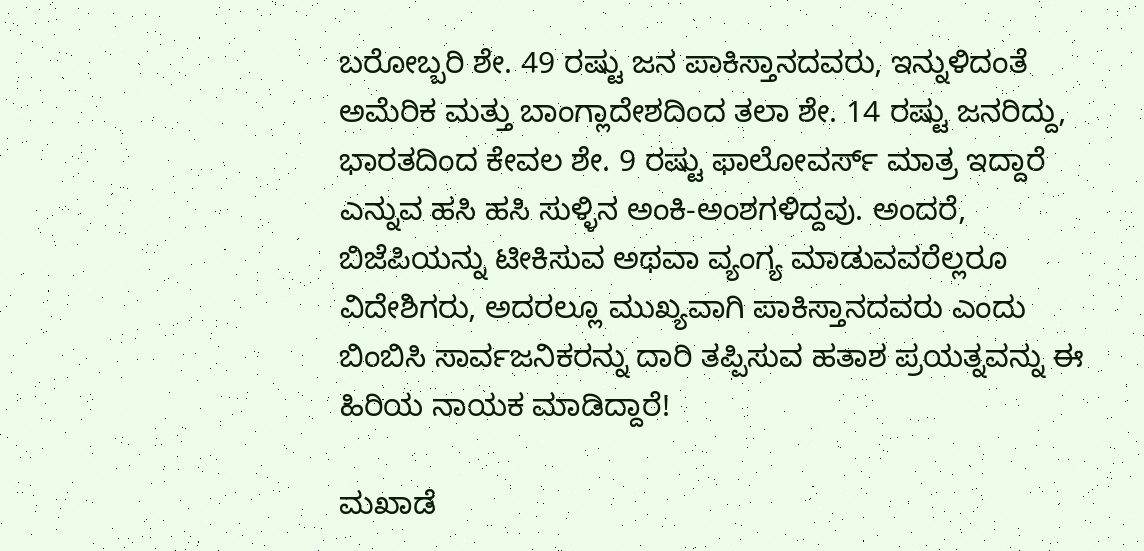ಬರೋಬ್ಬರಿ ಶೇ. 49 ರಷ್ಟು ಜನ ಪಾಕಿಸ್ತಾನದವರು, ಇನ್ನುಳಿದಂತೆ ಅಮೆರಿಕ ಮತ್ತು ಬಾಂಗ್ಲಾದೇಶದಿಂದ ತಲಾ ಶೇ. 14 ರಷ್ಟು ಜನರಿದ್ದು, ಭಾರತದಿಂದ ಕೇವಲ ಶೇ. 9 ರಷ್ಟು ಫಾಲೋವರ್ಸ್ ಮಾತ್ರ ಇದ್ದಾರೆ ಎನ್ನುವ ಹಸಿ ಹಸಿ ಸುಳ್ಳಿನ ಅಂಕಿ-ಅಂಶಗಳಿದ್ದವು. ಅಂದರೆ, ಬಿಜೆಪಿಯನ್ನು ಟೀಕಿಸುವ ಅಥವಾ ವ್ಯಂಗ್ಯ ಮಾಡುವವರೆಲ್ಲರೂ ವಿದೇಶಿಗರು, ಅದರಲ್ಲೂ ಮುಖ್ಯವಾಗಿ ಪಾಕಿಸ್ತಾನದವರು ಎಂದು ಬಿಂಬಿಸಿ ಸಾರ್ವಜನಿಕರನ್ನು ದಾರಿ ತಪ್ಪಿಸುವ ಹತಾಶ ಪ್ರಯತ್ನವನ್ನು ಈ ಹಿರಿಯ ನಾಯಕ ಮಾಡಿದ್ದಾರೆ!

ಮಖಾಡೆ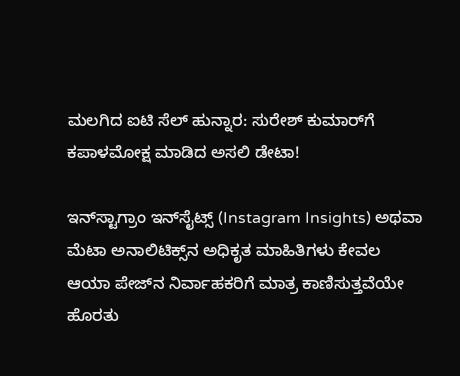ಮಲಗಿದ ಐಟಿ ಸೆಲ್ ಹುನ್ನಾರ: ಸುರೇಶ್ ಕುಮಾರ್‌ಗೆ ಕಪಾಳಮೋಕ್ಷ ಮಾಡಿದ ಅಸಲಿ ಡೇಟಾ!

ಇನ್‌ಸ್ಟಾಗ್ರಾಂ ಇನ್‌ಸೈಟ್ಸ್ (Instagram Insights) ಅಥವಾ ಮೆಟಾ ಅನಾಲಿಟಿಕ್ಸ್‌ನ ಅಧಿಕೃತ ಮಾಹಿತಿಗಳು ಕೇವಲ ಆಯಾ ಪೇಜ್‌ನ ನಿರ್ವಾಹಕರಿಗೆ ಮಾತ್ರ ಕಾಣಿಸುತ್ತವೆಯೇ ಹೊರತು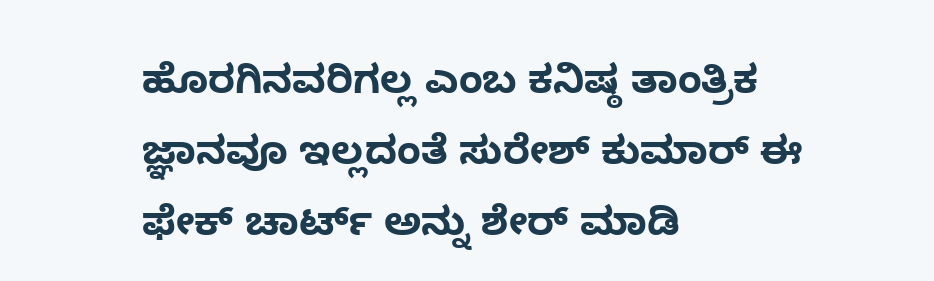ಹೊರಗಿನವರಿಗಲ್ಲ ಎಂಬ ಕನಿಷ್ಠ ತಾಂತ್ರಿಕ ಜ್ಞಾನವೂ ಇಲ್ಲದಂತೆ ಸುರೇಶ್ ಕುಮಾರ್ ಈ ಫೇಕ್ ಚಾರ್ಟ್ ಅನ್ನು ಶೇರ್ ಮಾಡಿ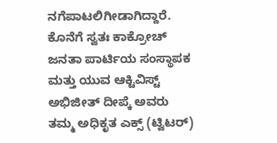ನಗೆಪಾಟಲಿಗೀಡಾಗಿದ್ದಾರೆ. ಕೊನೆಗೆ ಸ್ವತಃ ಕಾಕ್ರೋಚ್ ಜನತಾ ಪಾರ್ಟಿಯ ಸಂಸ್ಥಾಪಕ ಮತ್ತು ಯುವ ಆಕ್ಟಿವಿಸ್ಟ್ ಅಭಿಜೀತ್ ದೀಪ್ಕೆ ಅವರು ತಮ್ಮ ಅಧಿಕೃತ ಎಕ್ಸ್ (ಟ್ವಿಟರ್)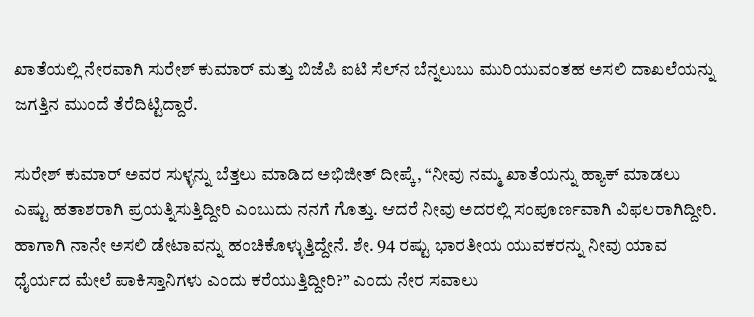ಖಾತೆಯಲ್ಲಿ ನೇರವಾಗಿ ಸುರೇಶ್ ಕುಮಾರ್ ಮತ್ತು ಬಿಜೆಪಿ ಐಟಿ ಸೆಲ್‌ನ ಬೆನ್ನಲುಬು ಮುರಿಯುವಂತಹ ಅಸಲಿ ದಾಖಲೆಯನ್ನು ಜಗತ್ತಿನ ಮುಂದೆ ತೆರೆದಿಟ್ಟಿದ್ದಾರೆ.

ಸುರೇಶ್ ಕುಮಾರ್ ಅವರ ಸುಳ್ಳನ್ನು ಬೆತ್ತಲು ಮಾಡಿದ ಅಭಿಜೀತ್ ದೀಪ್ಕೆ, “ನೀವು ನಮ್ಮ ಖಾತೆಯನ್ನು ಹ್ಯಾಕ್ ಮಾಡಲು ಎಷ್ಟು ಹತಾಶರಾಗಿ ಪ್ರಯತ್ನಿಸುತ್ತಿದ್ದೀರಿ ಎಂಬುದು ನನಗೆ ಗೊತ್ತು. ಆದರೆ ನೀವು ಅದರಲ್ಲಿ ಸಂಪೂರ್ಣವಾಗಿ ವಿಫಲರಾಗಿದ್ದೀರಿ. ಹಾಗಾಗಿ ನಾನೇ ಅಸಲಿ ಡೇಟಾವನ್ನು ಹಂಚಿಕೊಳ್ಳುತ್ತಿದ್ದೇನೆ. ಶೇ. 94 ರಷ್ಟು ಭಾರತೀಯ ಯುವಕರನ್ನು ನೀವು ಯಾವ ಧೈರ್ಯದ ಮೇಲೆ ಪಾಕಿಸ್ತಾನಿಗಳು ಎಂದು ಕರೆಯುತ್ತಿದ್ದೀರಿ?” ಎಂದು ನೇರ ಸವಾಲು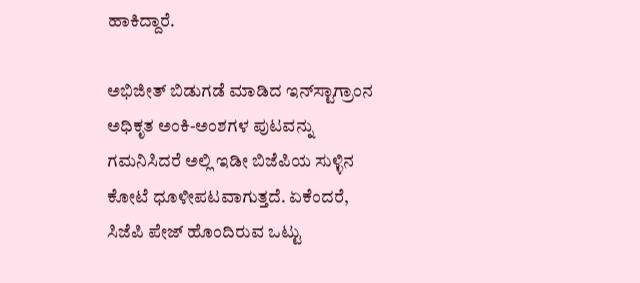ಹಾಕಿದ್ದಾರೆ.

ಅಭಿಜೀತ್ ಬಿಡುಗಡೆ ಮಾಡಿದ ಇನ್‌ಸ್ಟಾಗ್ರಾಂನ ಅಧಿಕೃತ ಅಂಕಿ-ಅಂಶಗಳ ಪುಟವನ್ನು ಗಮನಿಸಿದರೆ ಅಲ್ಲಿ ಇಡೀ ಬಿಜೆಪಿಯ ಸುಳ್ಳಿನ ಕೋಟೆ ಧೂಳೀಪಟವಾಗುತ್ತದೆ. ಏಕೆಂದರೆ, ಸಿಜೆಪಿ ಪೇಜ್ ಹೊಂದಿರುವ ಒಟ್ಟು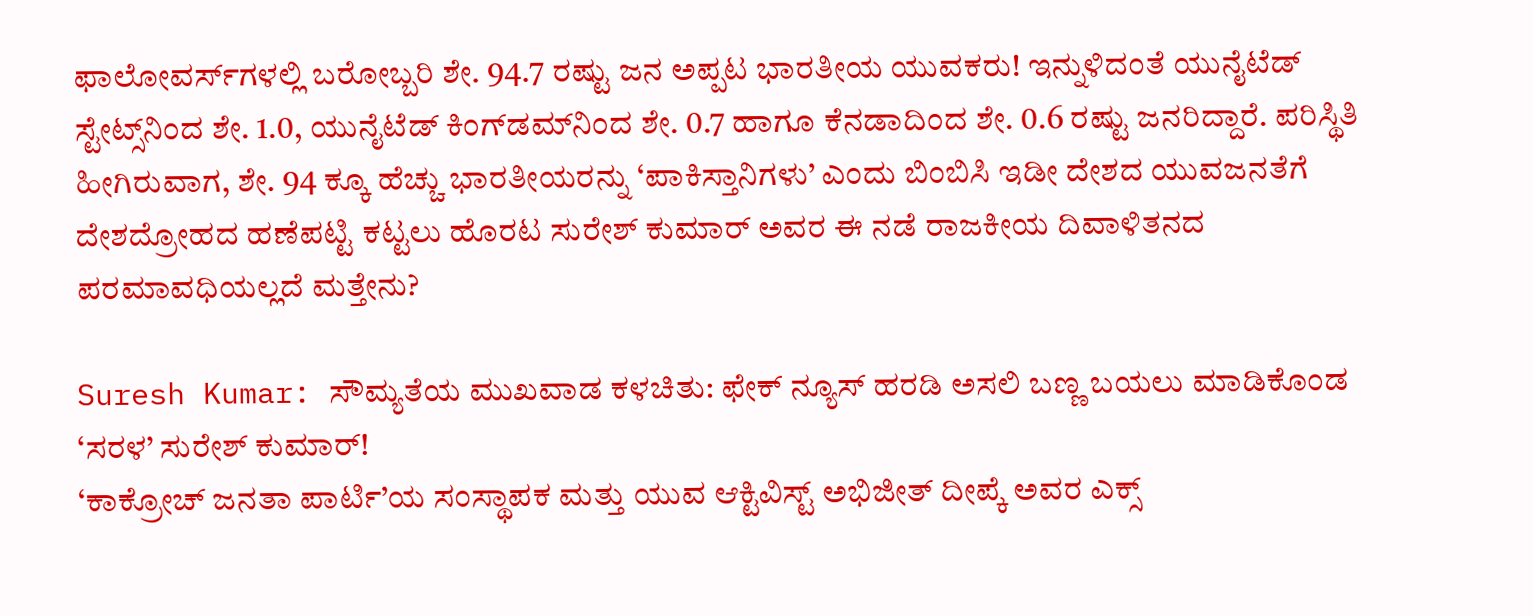ಫಾಲೋವರ್ಸ್‌ಗಳಲ್ಲಿ ಬರೋಬ್ಬರಿ ಶೇ. 94.7 ರಷ್ಟು ಜನ ಅಪ್ಪಟ ಭಾರತೀಯ ಯುವಕರು! ಇನ್ನುಳಿದಂತೆ ಯುನೈಟೆಡ್ ಸ್ಟೇಟ್ಸ್‌ನಿಂದ ಶೇ. 1.0, ಯುನೈಟೆಡ್ ಕಿಂಗ್‌ಡಮ್‌ನಿಂದ ಶೇ. 0.7 ಹಾಗೂ ಕೆನಡಾದಿಂದ ಶೇ. 0.6 ರಷ್ಟು ಜನರಿದ್ದಾರೆ. ಪರಿಸ್ಥಿತಿ ಹೀಗಿರುವಾಗ, ಶೇ. 94 ಕ್ಕೂ ಹೆಚ್ಚು ಭಾರತೀಯರನ್ನು ‘ಪಾಕಿಸ್ತಾನಿಗಳು’ ಎಂದು ಬಿಂಬಿಸಿ ಇಡೀ ದೇಶದ ಯುವಜನತೆಗೆ ದೇಶದ್ರೋಹದ ಹಣೆಪಟ್ಟಿ ಕಟ್ಟಲು ಹೊರಟ ಸುರೇಶ್ ಕುಮಾರ್ ಅವರ ಈ ನಡೆ ರಾಜಕೀಯ ದಿವಾಳಿತನದ ಪರಮಾವಧಿಯಲ್ಲದೆ ಮತ್ತೇನು?

Suresh Kumar: ಸೌಮ್ಯತೆಯ ಮುಖವಾಡ ಕಳಚಿತು: ಫೇಕ್ ನ್ಯೂಸ್ ಹರಡಿ ಅಸಲಿ ಬಣ್ಣ ಬಯಲು ಮಾಡಿಕೊಂಡ ‘ಸರಳ’ ಸುರೇಶ್ ಕುಮಾರ್!
‘ಕಾಕ್ರೋಚ್ ಜನತಾ ಪಾರ್ಟಿ’ಯ ಸಂಸ್ಥಾಪಕ ಮತ್ತು ಯುವ ಆಕ್ಟಿವಿಸ್ಟ್ ಅಭಿಜೀತ್ ದೀಪ್ಕೆ ಅವರ ಎಕ್ಸ್‌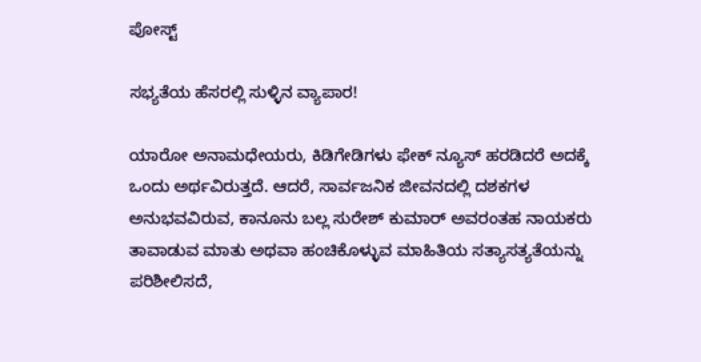ಪೋಸ್ಟ್

ಸಭ್ಯತೆಯ ಹೆಸರಲ್ಲಿ ಸುಳ್ಳಿನ ವ್ಯಾಪಾರ!

ಯಾರೋ ಅನಾಮಧೇಯರು, ಕಿಡಿಗೇಡಿಗಳು ಫೇಕ್ ನ್ಯೂಸ್ ಹರಡಿದರೆ ಅದಕ್ಕೆ ಒಂದು ಅರ್ಥವಿರುತ್ತದೆ. ಆದರೆ, ಸಾರ್ವಜನಿಕ ಜೀವನದಲ್ಲಿ ದಶಕಗಳ ಅನುಭವವಿರುವ, ಕಾನೂನು ಬಲ್ಲ ಸುರೇಶ್ ಕುಮಾರ್ ಅವರಂತಹ ನಾಯಕರು ತಾವಾಡುವ ಮಾತು ಅಥವಾ ಹಂಚಿಕೊಳ್ಳುವ ಮಾಹಿತಿಯ ಸತ್ಯಾಸತ್ಯತೆಯನ್ನು ಪರಿಶೀಲಿಸದೆ,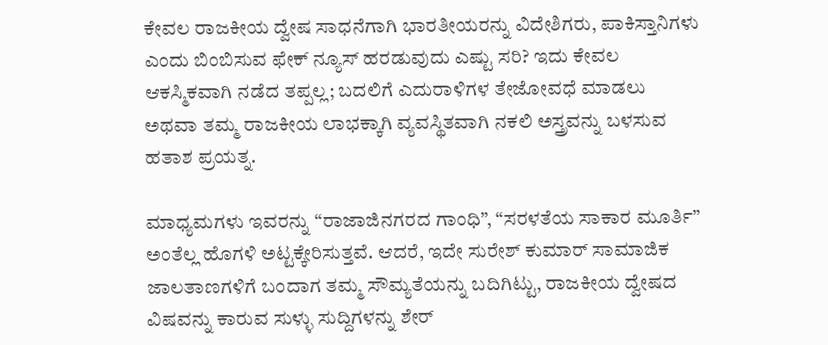ಕೇವಲ ರಾಜಕೀಯ ದ್ವೇಷ ಸಾಧನೆಗಾಗಿ ಭಾರತೀಯರನ್ನು ವಿದೇಶಿಗರು, ಪಾಕಿಸ್ತಾನಿಗಳು ಎಂದು ಬಿಂಬಿಸುವ ಫೇಕ್ ನ್ಯೂಸ್ ಹರಡುವುದು ಎಷ್ಟು ಸರಿ? ಇದು ಕೇವಲ ಆಕಸ್ಮಿಕವಾಗಿ ನಡೆದ ತಪ್ಪಲ್ಲ; ಬದಲಿಗೆ ಎದುರಾಳಿಗಳ ತೇಜೋವಧೆ ಮಾಡಲು ಅಥವಾ ತಮ್ಮ ರಾಜಕೀಯ ಲಾಭಕ್ಕಾಗಿ ವ್ಯವಸ್ಥಿತವಾಗಿ ನಕಲಿ ಅಸ್ತ್ರವನ್ನು ಬಳಸುವ ಹತಾಶ ಪ್ರಯತ್ನ.

ಮಾಧ್ಯಮಗಳು ಇವರನ್ನು “ರಾಜಾಜಿನಗರದ ಗಾಂಧಿ”, “ಸರಳತೆಯ ಸಾಕಾರ ಮೂರ್ತಿ” ಅಂತೆಲ್ಲ ಹೊಗಳಿ ಅಟ್ಟಕ್ಕೇರಿಸುತ್ತವೆ. ಆದರೆ, ಇದೇ ಸುರೇಶ್ ಕುಮಾರ್ ಸಾಮಾಜಿಕ ಜಾಲತಾಣಗಳಿಗೆ ಬಂದಾಗ ತಮ್ಮ ಸೌಮ್ಯತೆಯನ್ನು ಬದಿಗಿಟ್ಟು, ರಾಜಕೀಯ ದ್ವೇಷದ ವಿಷವನ್ನು ಕಾರುವ ಸುಳ್ಳು ಸುದ್ದಿಗಳನ್ನು ಶೇರ್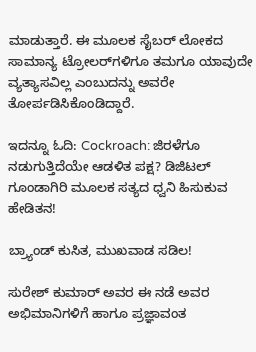ಮಾಡುತ್ತಾರೆ. ಈ ಮೂಲಕ ಸೈಬರ್ ಲೋಕದ ಸಾಮಾನ್ಯ ಟ್ರೋಲರ್‌ಗಳಿಗೂ ತಮಗೂ ಯಾವುದೇ ವ್ಯತ್ಯಾಸವಿಲ್ಲ ಎಂಬುದನ್ನು ಅವರೇ ತೋರ್ಪಡಿಸಿಕೊಂಡಿದ್ದಾರೆ.

ಇದನ್ನೂ ಓದಿ: Cockroach: ಜಿರಳೆಗೂ ನಡುಗುತ್ತಿದೆಯೇ ಆಡಳಿತ ಪಕ್ಷ? ಡಿಜಿಟಲ್ ಗೂಂಡಾಗಿರಿ ಮೂಲಕ ಸತ್ಯದ ಧ್ವನಿ ಹಿಸುಕುವ ಹೇಡಿತನ!

ಬ್ರ್ಯಾಂಡ್ ಕುಸಿತ, ಮುಖವಾಡ ಸಡಿಲ!

ಸುರೇಶ್ ಕುಮಾರ್ ಅವರ ಈ ನಡೆ ಅವರ ಅಭಿಮಾನಿಗಳಿಗೆ ಹಾಗೂ ಪ್ರಜ್ಞಾವಂತ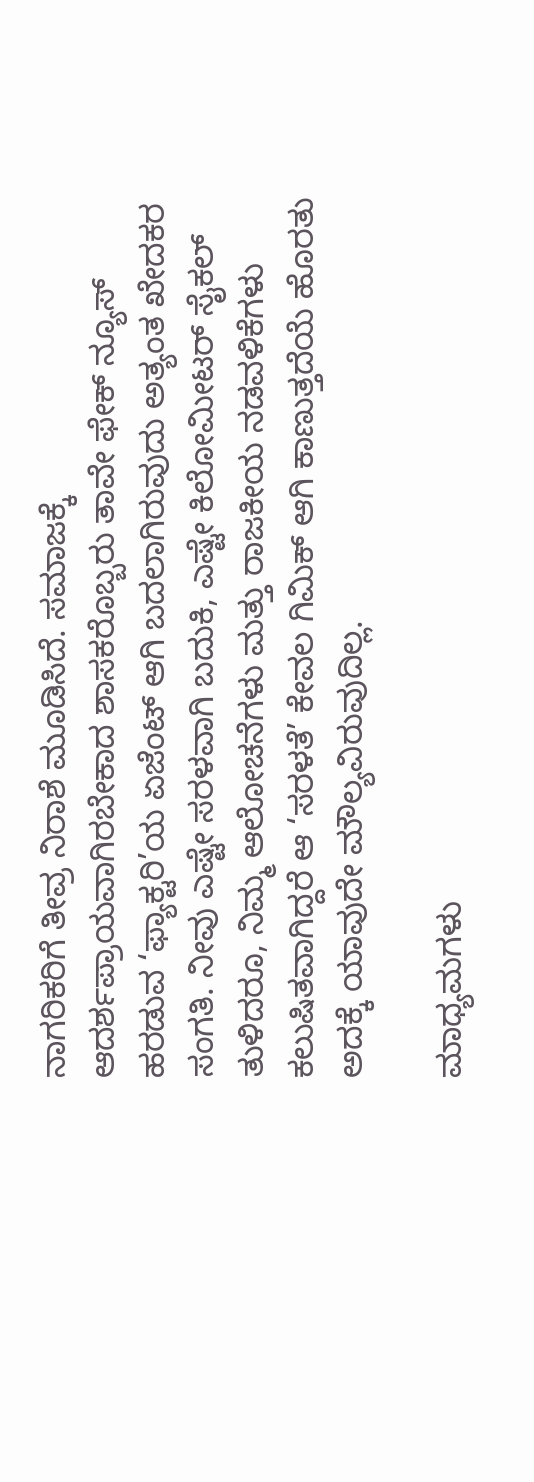ನಾಗರಿಕರಿಗೆ ತೀವ್ರ ನಿರಾಶೆ ಮೂಡಿಸಿದೆ. ಸಮಾಜಕ್ಕೆ ಆದರ್ಶಪ್ರಾಯವಾಗಿರಬೇಕಾದ ಶಾಸಕರೊಬ್ಬರು ತಾವೇ ಫೇಕ್ ನ್ಯೂಸ್ ಹರಡುವ ‘ಫ್ಯಾಕ್ಟರಿ’ಯ ಏಜೆಂಟ್ ಆಗಿ ಬದಲಾಗಿರುವುದು ಅತ್ಯಂತ ಖೇದಕರ ಸಂಗತಿ. ನೀವು ಎಷ್ಟೇ ಸರಳವಾಗಿ ಬದುಕಿ, ಎಷ್ಟೇ ಕಿಲೋಮೀಟರ್ ಸೈಕಲ್ ತುಳಿದರೂ, ನಿಮ್ಮ ಆಲೋಚನೆಗಳು ಮತ್ತು ರಾಜಕೀಯ ನಡವಳಿಕೆಗಳು ಕಲುಷಿತವಾಗಿದ್ದರೆ ಆ ‘ಸರಳತೆ’ ಕೇವಲ ಗಿಮಿಕ್ ಆಗಿ ಕಾಣುತ್ತದೆಯೆ ಹೊರತು ಅದಕ್ಕೆ ಯಾವುದೇ ಮೌಲ್ಯವಿರುವುದಿಲ್ಲ.

ಮಾಧ್ಯಮಗಳು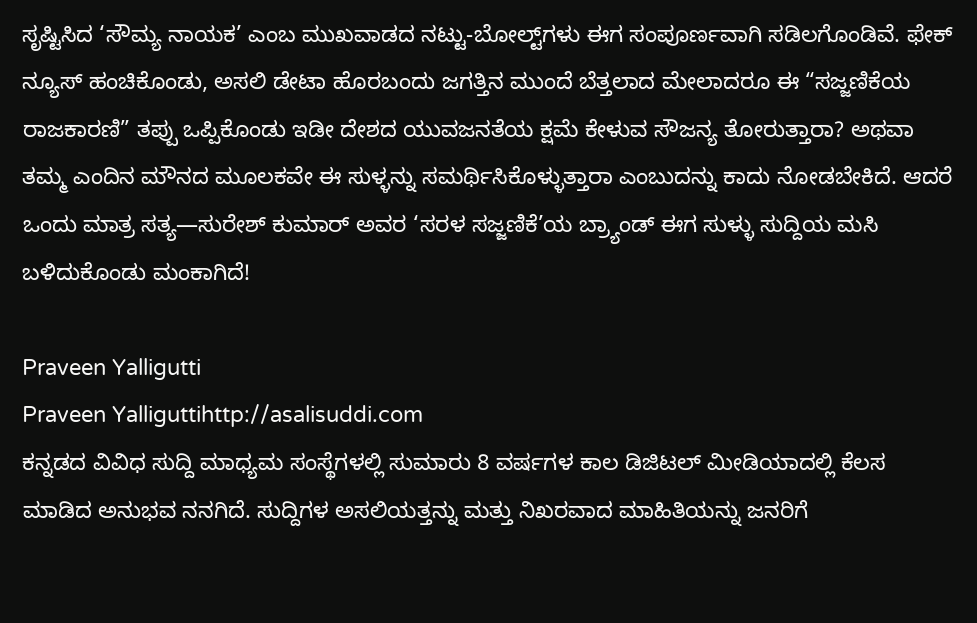ಸೃಷ್ಟಿಸಿದ ‘ಸೌಮ್ಯ ನಾಯಕ’ ಎಂಬ ಮುಖವಾಡದ ನಟ್ಟು-ಬೋಲ್ಟ್‌ಗಳು ಈಗ ಸಂಪೂರ್ಣವಾಗಿ ಸಡಿಲಗೊಂಡಿವೆ. ಫೇಕ್ ನ್ಯೂಸ್ ಹಂಚಿಕೊಂಡು, ಅಸಲಿ ಡೇಟಾ ಹೊರಬಂದು ಜಗತ್ತಿನ ಮುಂದೆ ಬೆತ್ತಲಾದ ಮೇಲಾದರೂ ಈ “ಸಜ್ಜಣಿಕೆಯ ರಾಜಕಾರಣಿ” ತಪ್ಪು ಒಪ್ಪಿಕೊಂಡು ಇಡೀ ದೇಶದ ಯುವಜನತೆಯ ಕ್ಷಮೆ ಕೇಳುವ ಸೌಜನ್ಯ ತೋರುತ್ತಾರಾ? ಅಥವಾ ತಮ್ಮ ಎಂದಿನ ಮೌನದ ಮೂಲಕವೇ ಈ ಸುಳ್ಳನ್ನು ಸಮರ್ಥಿಸಿಕೊಳ್ಳುತ್ತಾರಾ ಎಂಬುದನ್ನು ಕಾದು ನೋಡಬೇಕಿದೆ. ಆದರೆ ಒಂದು ಮಾತ್ರ ಸತ್ಯ—ಸುರೇಶ್ ಕುಮಾರ್ ಅವರ ‘ಸರಳ ಸಜ್ಜಣಿಕೆ’ಯ ಬ್ರ್ಯಾಂಡ್ ಈಗ ಸುಳ್ಳು ಸುದ್ದಿಯ ಮಸಿ ಬಳಿದುಕೊಂಡು ಮಂಕಾಗಿದೆ!

Praveen Yalligutti
Praveen Yalliguttihttp://asalisuddi.com
ಕನ್ನಡದ ವಿವಿಧ ಸುದ್ದಿ ಮಾಧ್ಯಮ ಸಂಸ್ಥೆಗಳಲ್ಲಿ ಸುಮಾರು 8 ವರ್ಷಗಳ ಕಾಲ ಡಿಜಿಟಲ್ ಮೀಡಿಯಾದಲ್ಲಿ ಕೆಲಸ ಮಾಡಿದ ಅನುಭವ ನನಗಿದೆ. ಸುದ್ದಿಗಳ ಅಸಲಿಯತ್ತನ್ನು ಮತ್ತು ನಿಖರವಾದ ಮಾಹಿತಿಯನ್ನು ಜನರಿಗೆ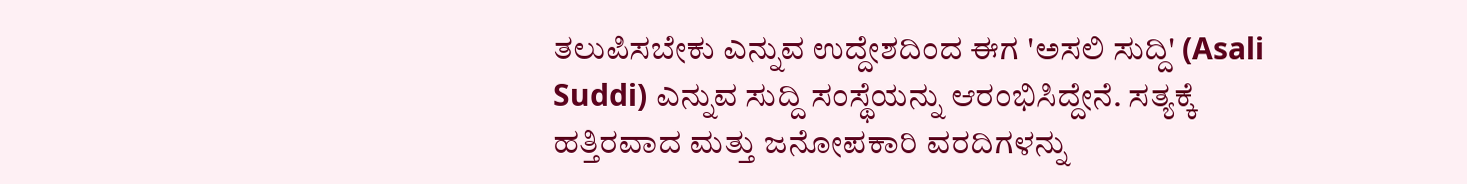ತಲುಪಿಸಬೇಕು ಎನ್ನುವ ಉದ್ದೇಶದಿಂದ ಈಗ 'ಅಸಲಿ ಸುದ್ದಿ' (Asali Suddi) ಎನ್ನುವ ಸುದ್ದಿ ಸಂಸ್ಥೆಯನ್ನು ಆರಂಭಿಸಿದ್ದೇನೆ. ಸತ್ಯಕ್ಕೆ ಹತ್ತಿರವಾದ ಮತ್ತು ಜನೋಪಕಾರಿ ವರದಿಗಳನ್ನು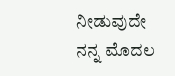ನೀಡುವುದೇ ನನ್ನ ಮೊದಲ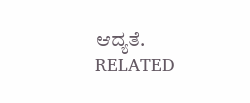ಆದ್ಯತೆ.
RELATED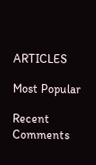ARTICLES

Most Popular

Recent Comments